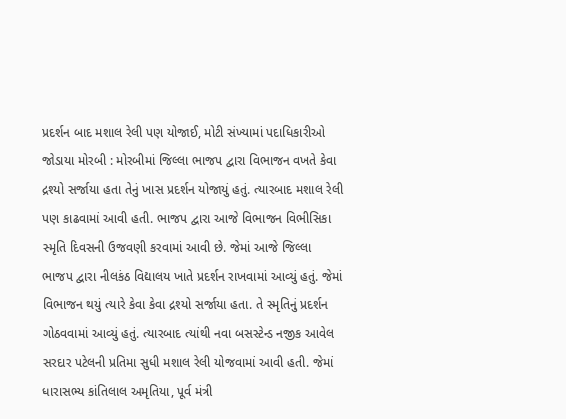પ્રદર્શન બાદ મશાલ રેલી પણ યોજાઈ, મોટી સંખ્યામાં પદાધિકારીઓ જોડાયા મોરબી : મોરબીમાં જિલ્લા ભાજપ દ્વારા વિભાજન વખતે કેવા દ્રશ્યો સર્જાયા હતા તેનું ખાસ પ્રદર્શન યોજાયું હતું. ત્યારબાદ મશાલ રેલી પણ કાઢવામાં આવી હતી. ભાજપ દ્વારા આજે વિભાજન વિભીસિકા સ્મૃતિ દિવસની ઉજવણી કરવામાં આવી છે. જેમાં આજે જિલ્લા ભાજપ દ્વારા નીલકંઠ વિદ્યાલય ખાતે પ્રદર્શન રાખવામાં આવ્યું હતું. જેમાં વિભાજન થયું ત્યારે કેવા કેવા દ્રશ્યો સર્જાયા હતા. તે સ્મૃતિનું પ્રદર્શન ગોઠવવામાં આવ્યું હતું. ત્યારબાદ ત્યાંથી નવા બસસ્ટેન્ડ નજીક આવેલ સરદાર પટેલની પ્રતિમા સુધી મશાલ રેલી યોજવામાં આવી હતી. જેમાં ધારાસભ્ય કાંતિલાલ અમૃતિયા, પૂર્વ મંત્રી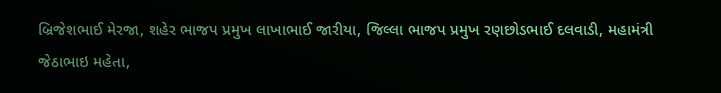બ્રિજેશભાઈ મેરજા, શહેર ભાજપ પ્રમુખ લાખાભાઈ જારીયા, જિલ્લા ભાજપ પ્રમુખ રણછોડભાઈ દલવાડી, મહામંત્રી જેઠાભાઇ મહેતા,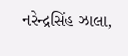નરેન્દ્રસિંહ ઝાલા,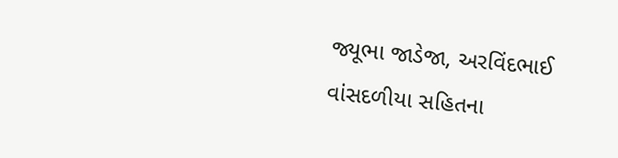જ્યૂભા જાડેજા, અરવિંદભાઈ વાંસદળીયા સહિતના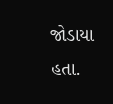જોડાયા હતા.